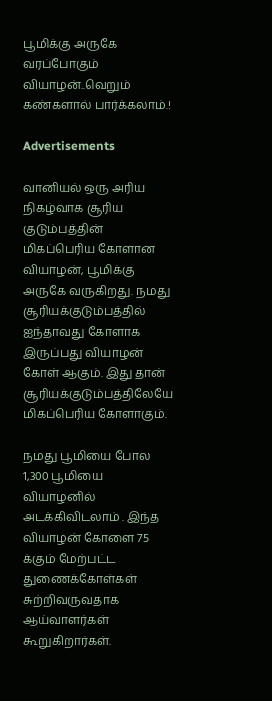பூமிக்கு அருகே வரப்போகும் வியாழன்..வெறும் கண்களால் பார்க்கலாம்.!

Advertisements

வானியல் ஒரு அரிய நிகழ்வாக சூரிய குடும்பத்தின் மிகப்பெரிய கோளான வியாழன், பூமிக்கு அருகே வருகிறது. நமது சூரியக்குடும்பத்தில் ஐந்தாவது கோளாக இருப்பது வியாழன் கோள் ஆகும். இது தான் சூரியக்குடும்பத்திலேயே மிகப்பெரிய கோளாகும்.

நமது பூமியை போல 1,300 பூமியை வியாழனில் அடக்கிவிடலாம் . இந்த வியாழன் கோளை 75 க்கும் மேற்பட்ட துணைக்கோள்கள் சுற்றிவருவதாக ஆய்வாளர்கள் கூறுகிறார்கள்.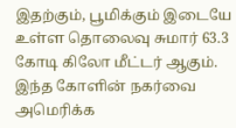இதற்கும், பூமிக்கும் இடையே உள்ள தொலைவு சுமார் 63.3 கோடி கிலோ மீட்டர் ஆகும். இந்த கோளின் நகர்வை அமெரிக்க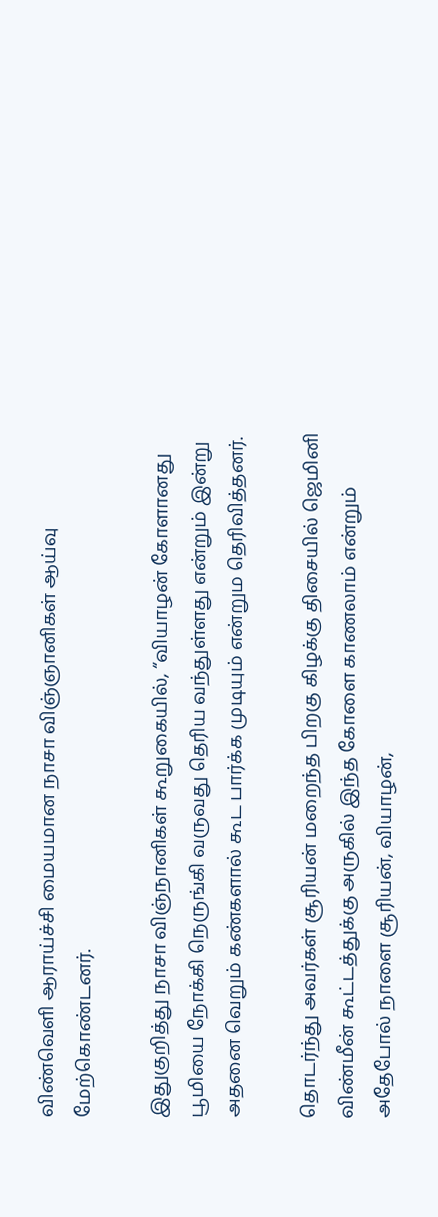விண்வெளி ஆராய்ச்சி மையமான நாசா விஞ்ஞானிகள் ஆய்வு மேற்கொண்டனர்.

இதுகுறித்து நாசா விஞ்நானிகள் கூறுகையில், “வியாழன் கோளானது பூமியை நோக்கி நெருங்கி வருவது தெரிய வந்துள்ளது என்றும் இன்று அதனை வெறும் கண்களால் கூட பார்க்க முடியும் என்றும தெரிவித்தனர்.

தொடர்ந்து அவர்கள் சூரியன் மறைந்த பிறகு கிழக்கு திசையில் ஜெமினி விண்மீன் கூட்டத்துக்கு அருகில் இந்த கோளை காணலாம் என்றும் அதேபோல் நாளை சூரியன், வியாழன்,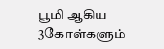பூமி ஆகிய 3கோள்களும்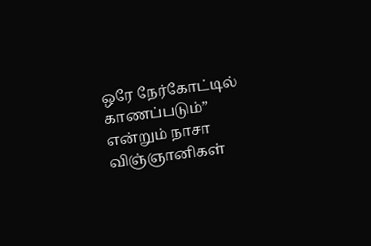ஒரே நேர்கோட்டில் காணப்படும்” என்றும் நாசா விஞ்ஞானிகள்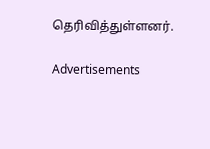தெரிவித்துள்ளனர்.

Advertisements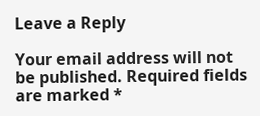Leave a Reply

Your email address will not be published. Required fields are marked *